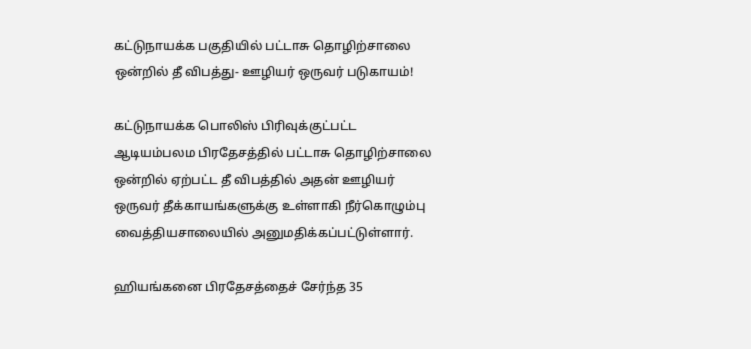கட்டுநாயக்க பகுதியில் பட்டாசு தொழிற்சாலை ஒன்றில் தீ விபத்து- ஊழியர் ஒருவர் படுகாயம்!

கட்டுநாயக்க பொலிஸ் பிரிவுக்குட்பட்ட ஆடியம்பலம பிரதேசத்தில் பட்டாசு தொழிற்சாலை ஒன்றில் ஏற்பட்ட தீ விபத்தில் அதன் ஊழியர் ஒருவர் தீக்காயங்களுக்கு உள்ளாகி நீர்கொழும்பு வைத்தியசாலையில் அனுமதிக்கப்பட்டுள்ளார்.

ஹியங்கனை பிரதேசத்தைச் சேர்ந்த 35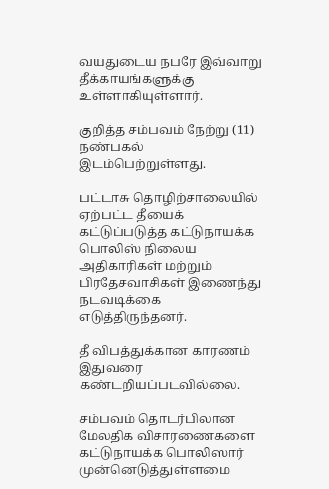வயதுடைய நபரே இவ்வாறு தீக்காயங்களுக்கு உள்ளாகியுள்ளார்.

குறித்த சம்பவம் நேற்று (11) நண்பகல் இடம்பெற்றுள்ளது.

பட்டாசு தொழிற்சாலையில் ஏற்பட்ட தீயைக் கட்டுப்படுத்த கட்டுநாயக்க பொலிஸ் நிலைய அதிகாரிகள் மற்றும் பிரதேசவாசிகள் இணைந்து நடவடிக்கை எடுத்திருந்தனர்.

தீ விபத்துக்கான காரணம் இதுவரை கண்டறியப்படவில்லை.

சம்பவம் தொடர்பிலான மேலதிக விசாரணைகளை கட்டுநாயக்க பொலிஸார் முன்னெடுத்துள்ளமை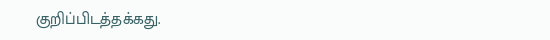குறிப்பிடத்தக்கது.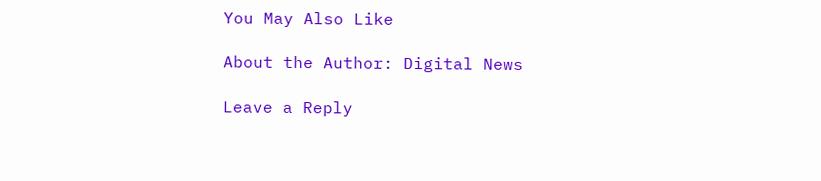You May Also Like

About the Author: Digital News

Leave a Reply